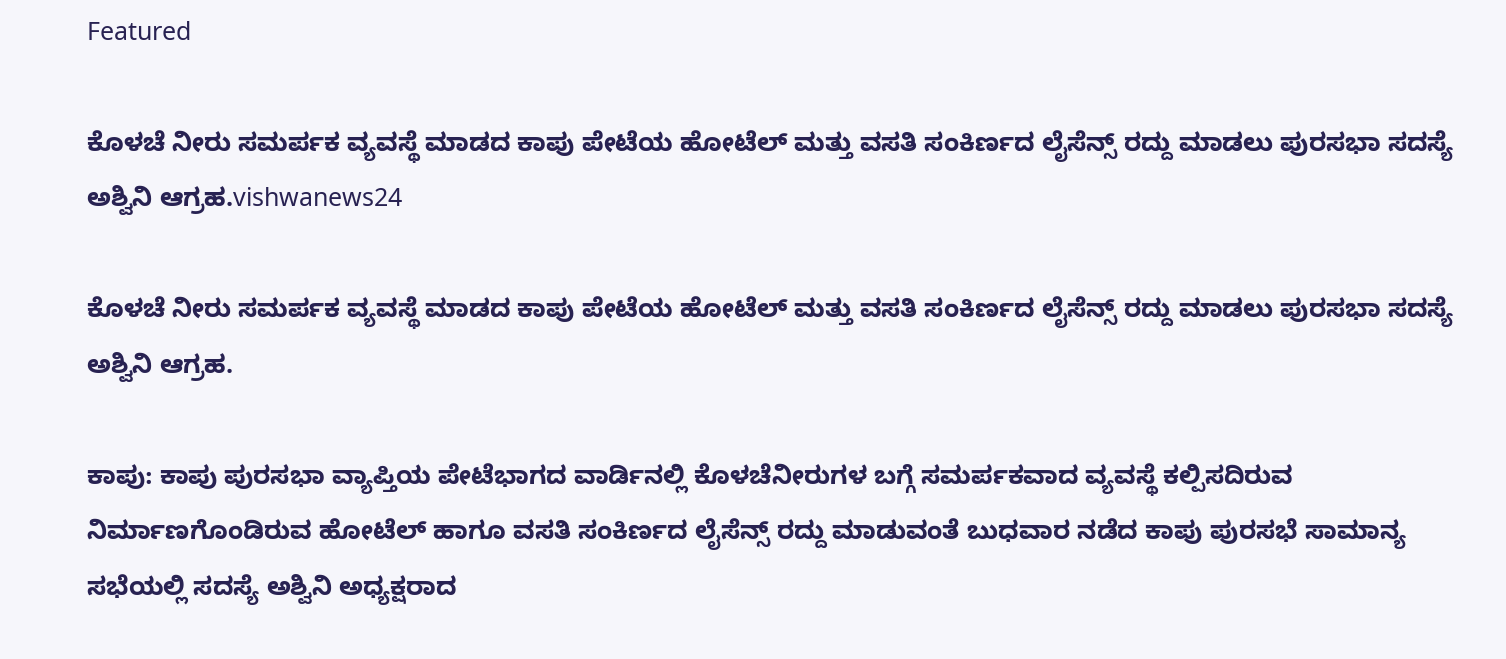Featured

ಕೊಳಚೆ ನೀರು ಸಮರ್ಪಕ ವ್ಯವಸ್ಥೆ ಮಾಡದ ಕಾಪು ಪೇಟೆಯ ಹೋಟೆಲ್ ಮತ್ತು ವಸತಿ ಸಂಕಿರ್ಣದ ಲೈಸೆನ್ಸ್ ರದ್ದು ಮಾಡಲು ಪುರಸಭಾ ಸದಸ್ಯೆ ಅಶ್ವಿನಿ ಆಗ್ರಹ.vishwanews24

ಕೊಳಚೆ ನೀರು ಸಮರ್ಪಕ ವ್ಯವಸ್ಥೆ ಮಾಡದ ಕಾಪು ಪೇಟೆಯ ಹೋಟೆಲ್ ಮತ್ತು ವಸತಿ ಸಂಕಿರ್ಣದ ಲೈಸೆನ್ಸ್ ರದ್ದು ಮಾಡಲು ಪುರಸಭಾ ಸದಸ್ಯೆ ಅಶ್ವಿನಿ ಆಗ್ರಹ.

ಕಾಪು: ಕಾಪು ಪುರಸಭಾ ವ್ಯಾಪ್ತಿಯ ಪೇಟೆಭಾಗದ ವಾರ್ಡಿನಲ್ಲಿ ಕೊಳಚೆನೀರುಗಳ ಬಗ್ಗೆ ಸಮರ್ಪಕವಾದ ವ್ಯವಸ್ಥೆ ಕಲ್ಪಿಸದಿರುವ ನಿರ್ಮಾಣಗೊಂಡಿರುವ ಹೋಟೆಲ್ ಹಾಗೂ ವಸತಿ ಸಂಕಿರ್ಣದ ಲೈಸೆನ್ಸ್ ರದ್ದು ಮಾಡುವಂತೆ ಬುಧವಾರ ನಡೆದ ಕಾಪು ಪುರಸಭೆ ಸಾಮಾನ್ಯ ಸಭೆಯಲ್ಲಿ ಸದಸ್ಯೆ ಅಶ್ವಿನಿ ಅಧ್ಯಕ್ಷರಾದ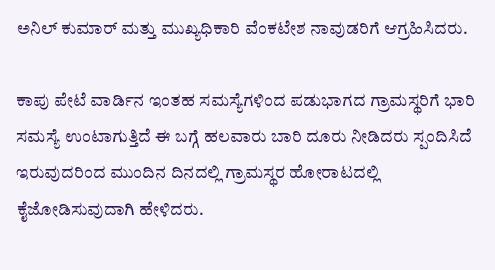ಅನಿಲ್ ಕುಮಾರ್ ಮತ್ತು ಮುಖ್ಯಧಿಕಾರಿ ವೆಂಕಟೇಶ ನಾವುಡರಿಗೆ ಆಗ್ರಹಿಸಿದರು.

ಕಾಪು ಪೇಟೆ ವಾರ್ಡಿನ ಇಂತಹ ಸಮಸ್ಯೆಗಳಿಂದ ಪಡುಭಾಗದ ಗ್ರಾಮಸ್ಥರಿಗೆ ಭಾರಿ ಸಮಸ್ಯೆ ಉಂಟಾಗುತ್ತಿದೆ ಈ ಬಗ್ಗೆ ಹಲವಾರು ಬಾರಿ ದೂರು ನೀಡಿದರು ಸ್ಪಂದಿಸಿದೆ ಇರುವುದರಿಂದ ಮುಂದಿನ ದಿನದಲ್ಲಿ ಗ್ರಾಮಸ್ಥರ ಹೋರಾಟದಲ್ಲಿ ಕೈಜೋಡಿಸುವುದಾಗಿ ಹೇಳಿದರು.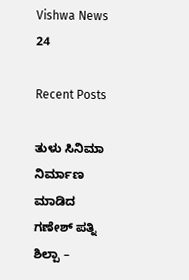Vishwa News 24

Recent Posts

ತುಳು ಸಿನಿಮಾ ನಿರ್ಮಾಣ ಮಾಡಿದ ಗಣೇಶ್ ಪತ್ನಿ ಶಿಲ್ಪಾ –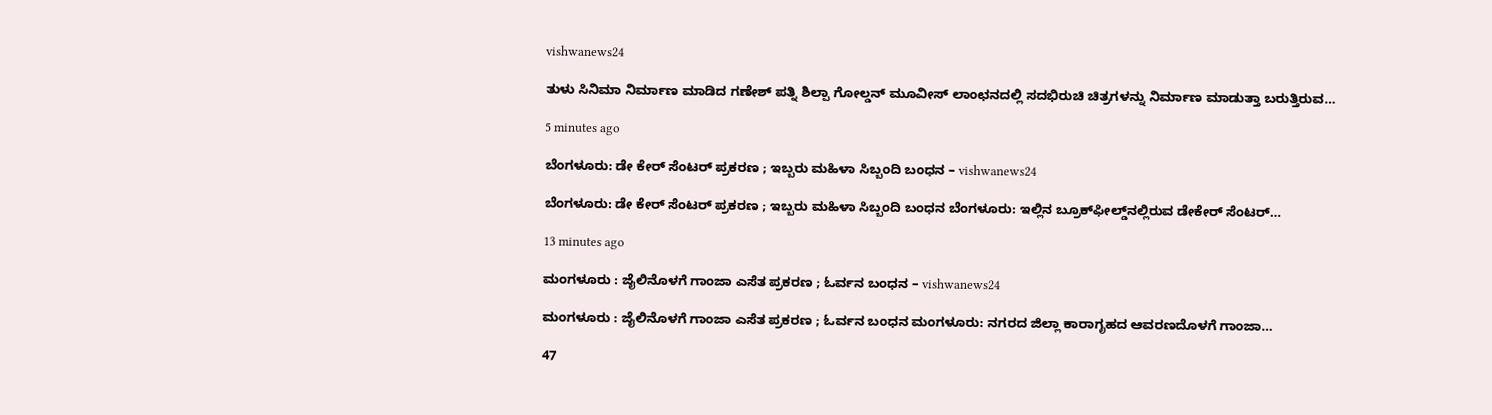vishwanews24

ತುಳು ಸಿನಿಮಾ ನಿರ್ಮಾಣ ಮಾಡಿದ ಗಣೇಶ್ ಪತ್ನಿ ಶಿಲ್ಪಾ ಗೋಲ್ಡನ್ ಮೂವೀಸ್ ಲಾಂಛನದಲ್ಲಿ ಸದಭಿರುಚಿ ಚಿತ್ರಗಳನ್ನು ನಿರ್ಮಾಣ ಮಾಡುತ್ತಾ ಬರುತ್ತಿರುವ…

5 minutes ago

ಬೆಂಗಳೂರು: ಡೇ ಕೇರ್‌ ಸೆಂಟರ್‌ ಪ್ರಕರಣ ; ಇಬ್ಬರು ಮಹಿಳಾ ಸಿಬ್ಬಂದಿ ಬಂಧನ – vishwanews24

ಬೆಂಗಳೂರು: ಡೇ ಕೇರ್‌ ಸೆಂಟರ್‌ ಪ್ರಕರಣ ; ಇಬ್ಬರು ಮಹಿಳಾ ಸಿಬ್ಬಂದಿ ಬಂಧನ ಬೆಂಗಳೂರು: ಇಲ್ಲಿನ ಬ್ರೂಕ್‌ಫೀಲ್ಡ್‌ನಲ್ಲಿರುವ ಡೇಕೇರ್ ಸೆಂಟರ್…

13 minutes ago

ಮಂಗಳೂರು : ಜೈಲಿನೊಳಗೆ ಗಾಂಜಾ ಎಸೆತ ಪ್ರಕರಣ ; ಓರ್ವನ ಬಂಧನ – vishwanews24

ಮಂಗಳೂರು : ಜೈಲಿನೊಳಗೆ ಗಾಂಜಾ ಎಸೆತ ಪ್ರಕರಣ ; ಓರ್ವನ ಬಂಧನ ಮಂಗಳೂರು: ನಗರದ ಜಿಲ್ಲಾ ಕಾರಾಗೃಹದ ಆವರಣದೊಳಗೆ ಗಾಂಜಾ…

47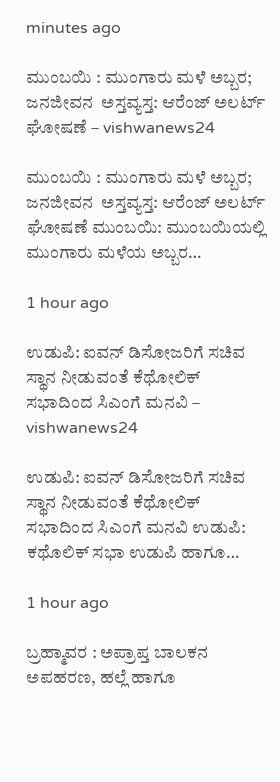minutes ago

ಮುಂಬಯಿ : ಮುಂಗಾರು ಮಳೆ ಅಬ್ಬರ; ಜನಜೀವನ  ಅಸ್ತವ್ಯಸ್ತ: ಆರೆಂಜ್‌ ಅಲರ್ಟ್‌ ಘೋಷಣೆ – vishwanews24

ಮುಂಬಯಿ : ಮುಂಗಾರು ಮಳೆ ಅಬ್ಬರ; ಜನಜೀವನ  ಅಸ್ತವ್ಯಸ್ತ: ಆರೆಂಜ್‌ ಅಲರ್ಟ್‌ ಘೋಷಣೆ ಮುಂಬಯಿ: ಮುಂಬಯಿಯಲ್ಲಿ ಮುಂಗಾರು ಮಳೆಯ ಅಬ್ಬರ…

1 hour ago

ಉಡುಪಿ: ಐವನ್ ಡಿಸೋಜರಿಗೆ ಸಚಿವ ಸ್ಥಾನ ನೀಡುವಂತೆ ಕೆಥೋಲಿಕ್ ಸಭಾದಿಂದ ಸಿಎಂಗೆ ಮನವಿ – vishwanews24

ಉಡುಪಿ: ಐವನ್ ಡಿಸೋಜರಿಗೆ ಸಚಿವ ಸ್ಥಾನ ನೀಡುವಂತೆ ಕೆಥೋಲಿಕ್ ಸಭಾದಿಂದ ಸಿಎಂಗೆ ಮನವಿ ಉಡುಪಿ: ಕಥೊಲಿಕ್ ಸಭಾ ಉಡುಪಿ ಹಾಗೂ…

1 hour ago

ಬ್ರಹ್ಮಾವರ : ಅಪ್ರಾಪ್ತ ಬಾಲಕನ ಅಪಹರಣ, ಹಲ್ಲೆ ಹಾಗೂ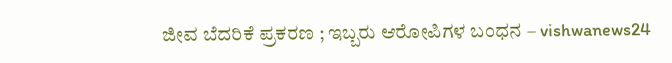ಜೀವ ಬೆದರಿಕೆ ಪ್ರಕರಣ ; ಇಬ್ಬರು ಆರೋಪಿಗಳ ಬಂಧನ – vishwanews24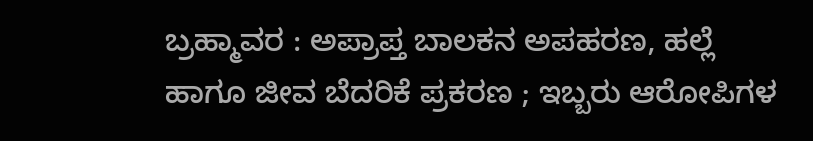ಬ್ರಹ್ಮಾವರ : ಅಪ್ರಾಪ್ತ ಬಾಲಕನ ಅಪಹರಣ, ಹಲ್ಲೆ ಹಾಗೂ ಜೀವ ಬೆದರಿಕೆ ಪ್ರಕರಣ ; ಇಬ್ಬರು ಆರೋಪಿಗಳ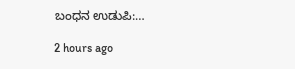ಬಂಧನ ಉಡುಪಿ:…

2 hours ago